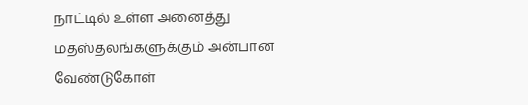நாட்டில் உள்ள அனைத்து மதஸ்தலங்களுக்கும் அன்பான வேண்டுகோள்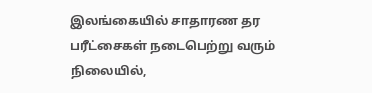இலங்கையில் சாதாரண தர பரீட்சைகள் நடைபெற்று வரும் நிலையில்,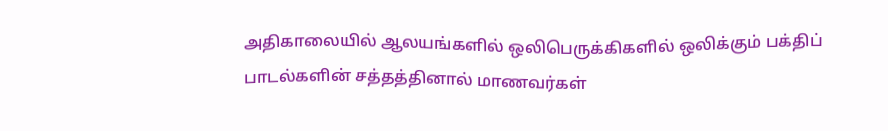அதிகாலையில் ஆலயங்களில் ஒலிபெருக்கிகளில் ஒலிக்கும் பக்திப் பாடல்களின் சத்தத்தினால் மாணவர்கள்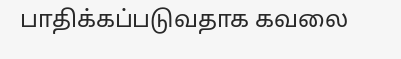பாதிக்கப்படுவதாக கவலை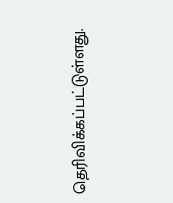தெரிவிக்கப்பட்டுள்ளது.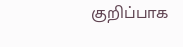குறிப்பாக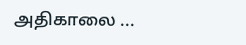அதிகாலை ...